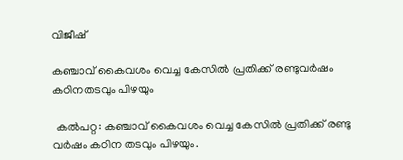വിജീഷ്

കഞ്ചാവ് കൈവശം വെച്ച കേസിൽ പ്രതിക്ക് രണ്ടുവർഷം കഠിനതടവും പിഴയും

 കൽപറ്റ: കഞ്ചാവ് കൈവശം വെച്ച കേസിൽ പ്രതിക്ക് രണ്ടു വർഷം കഠിന തടവും പിഴയും.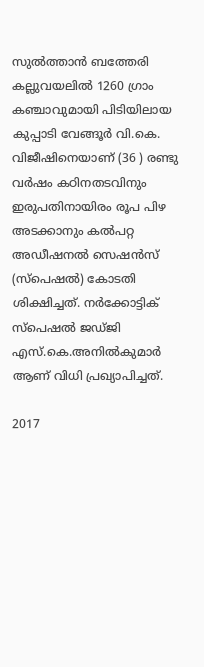സുൽത്താൻ ബത്തേരി കല്ലുവയലിൽ 1260 ഗ്രാം കഞ്ചാവുമായി പിടിയിലായ കുപ്പാടി വേങ്ങൂർ വി.കെ. വിജീഷിനെയാണ് (36 ) രണ്ടു വർഷം കഠിനതടവിനും ഇരുപതിനായിരം രൂപ പിഴ അടക്കാനും കൽപറ്റ അഡീഷനൽ സെഷൻസ് (സ്പെഷൽ) കോടതി ശിക്ഷിച്ചത്. നർക്കോട്ടിക് സ്പെഷൽ ജഡ്ജി എസ്.കെ.അനിൽകുമാർ ആണ് വിധി പ്രഖ്യാപിച്ചത്‌.

2017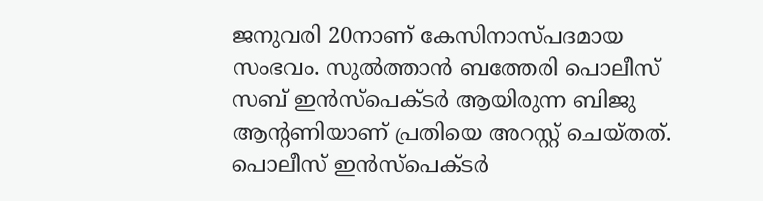ജനുവരി 20നാണ് കേസിനാസ്പദമായ സംഭവം. സുൽത്താൻ ബത്തേരി പൊലീസ് സബ് ഇൻസ്പെക്ടർ ആയിരുന്ന ബിജു ആന്റണിയാണ് പ്രതിയെ അറസ്റ്റ് ചെയ്തത്. പൊലീസ് ഇൻസ്പെക്ടർ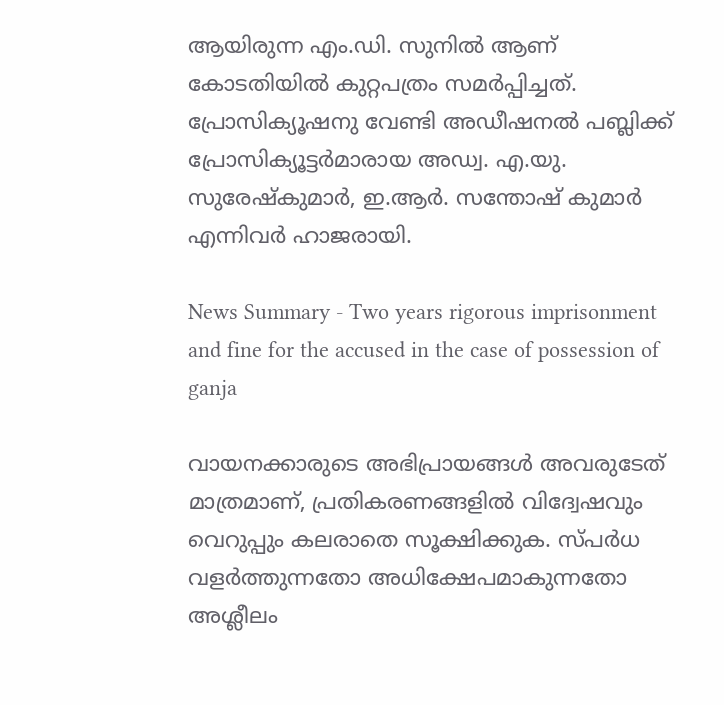ആയിരുന്ന എം.ഡി. സുനിൽ ആണ് കോടതിയിൽ കുറ്റപത്രം സമർപ്പിച്ചത്. പ്രോസിക്യൂഷനു വേണ്ടി അഡീഷനൽ പബ്ലിക്ക് പ്രോസിക്യൂട്ടർമാരായ അഡ്വ. എ.യു. സുരേഷ്കുമാർ, ഇ.ആർ. സന്തോഷ് കുമാർ എന്നിവർ ഹാജരായി.

News Summary - Two years rigorous imprisonment and fine for the accused in the case of possession of ganja

വായനക്കാരുടെ അഭിപ്രായങ്ങള്‍ അവരുടേത് മാത്രമാണ്, പ്രതികരണങ്ങളിൽ വിദ്വേഷവും വെറുപ്പും കലരാതെ സൂക്ഷിക്കുക. സ്പർധ വളർത്തുന്നതോ അധിക്ഷേപമാകുന്നതോ അശ്ലീലം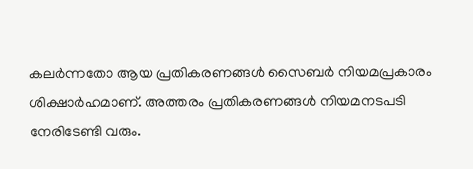കലർന്നതോ ആയ പ്രതികരണങ്ങൾ സൈബർ നിയമപ്രകാരം ശിക്ഷാർഹമാണ്. അത്തരം പ്രതികരണങ്ങൾ നിയമനടപടി നേരിടേണ്ടി വരും.